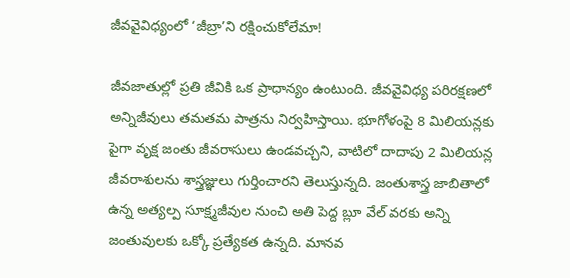జీవవైవిధ్యంలో ‘జీబ్రా’ని రక్షించుకోలేమా!

జీవజాతుల్లో ప్రతి జీవికి ఒక ప్రాధాన్యం ఉంటుంది. జీవవైవిధ్య పరిరక్షణలో అన్నిజీవులు తమతమ పాత్రను నిర్వహిస్తాయి. భూగోళంపై 8 మిలియన్లకు పైగా వృక్ష జంతు జీవరాసులు ఉండవచ్చని, వాటిలో దాదాపు 2 మిలియన్ల జీవరాశులను శాస్త్రజ్ఞులు గుర్తించారని తెలుస్తున్నది. జంతుశాస్త్ర జాబితాలో ఉన్న అత్యల్ప సూక్ష్మజీవుల నుంచి అతి పెద్ద బ్లూ వేల్ వరకు అన్ని జంతువులకు ఒక్కో ప్రత్యేకత ఉన్నది. మానవ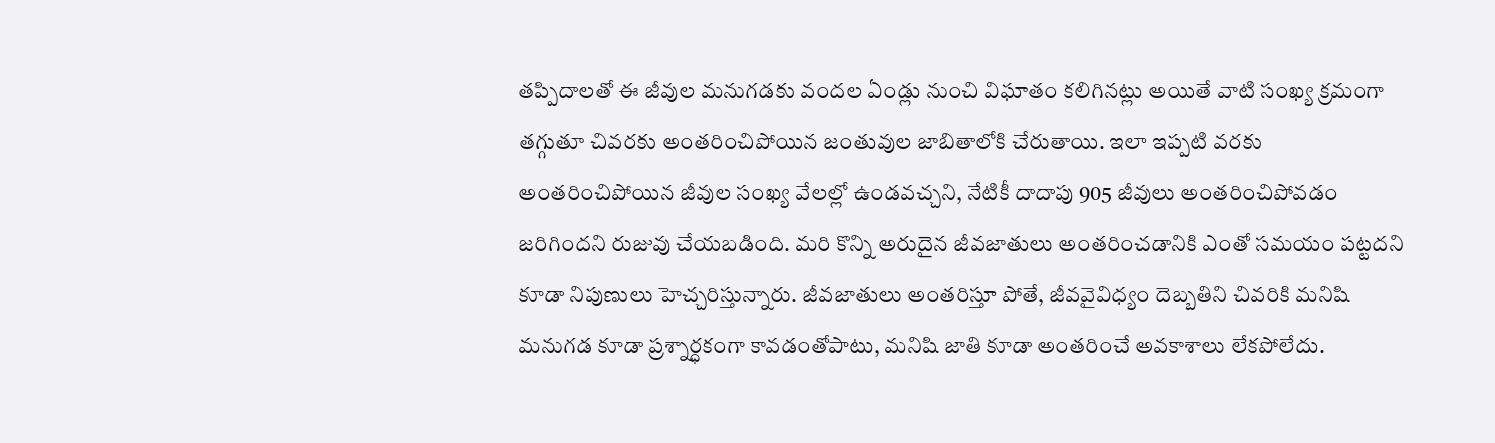తప్పిదాలతో ఈ జీవుల మనుగడకు వందల ఏండ్లు నుంచి విఘాతం కలిగినట్లు అయితే వాటి సంఖ్య క్రమంగా తగ్గుతూ చివరకు అంతరించిపోయిన జంతువుల జాబితాలోకి చేరుతాయి. ఇలా ఇప్పటి వరకు అంతరించిపోయిన జీవుల సంఖ్య వేలల్లో ఉండవచ్చని, నేటికీ దాదాపు 905 జీవులు అంతరించిపోవడం జరిగిందని రుజువు చేయబడింది. మరి కొన్ని అరుదైన జీవజాతులు అంతరించడానికి ఎంతో సమయం పట్టదని కూడా నిపుణులు హెచ్చరిస్తున్నారు. జీవజాతులు అంతరిస్తూ పోతే, జీవవైవిధ్యం దెబ్బతిని చివరికి మనిషి మనుగడ కూడా ప్రశ్నార్ధకంగా కావడంతోపాటు, మనిషి జాతి కూడా అంతరించే అవకాశాలు లేకపోలేదు.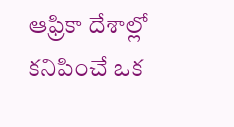ఆఫ్రికా దేశాల్లో కనిపించే ఒక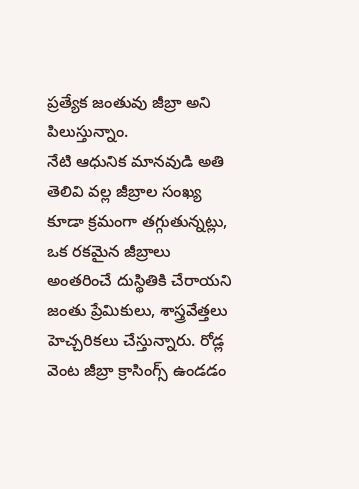ప్రత్యేక జంతువు జీబ్రా అని పిలుస్తున్నాం.
నేటి ఆధునిక మానవుడి అతి తెలివి వల్ల జీబ్రాల సంఖ్య కూడా క్రమంగా తగ్గుతున్నట్లు, ఒక రకమైన జీబ్రాలు అంతరించే దుస్థితికి చేరాయని జంతు ప్రేమికులు, శాస్త్రవేత్తలు హెచ్చరికలు చేస్తున్నారు. రోడ్ల వెంట జీబ్రా క్రాసింగ్స్ ఉండడం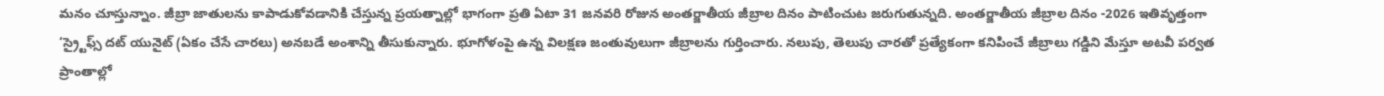మనం చూస్తున్నాం. జీబ్రా జాతులను కాపాడుకోవడానికి చేస్తున్న ప్రయత్నాల్లో భాగంగా ప్రతి ఏటా 31 జనవరి రోజున అంతర్జాతీయ జీబ్రాల దినం పాటించుట జరుగుతున్నది. అంతర్జాతీయ జీబ్రాల దినం -2026 ఇతివృత్తంగా ‘స్ర్టైఫ్స్ దట్ యునైట్ (ఏకం చేసే చారలు) అనబడే అంశాన్ని తీసుకున్నారు. భూగోళంపై ఉన్న విలక్షణ జంతువులుగా జీబ్రాలను గుర్తించారు. నలుపు, తెలుపు చారతో ప్రత్యేకంగా కనిపించే జీబ్రాలు గడ్డిని మేస్తూ అటవీ పర్వత ప్రాంతాల్లో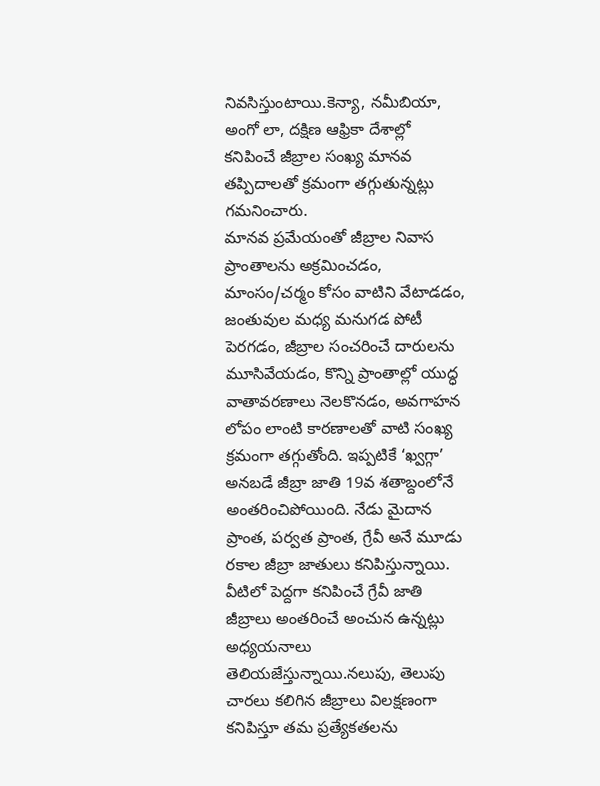నివసిస్తుంటాయి.కెన్యా, నమీబియా, అంగో లా, దక్షిణ ఆఫ్రికా దేశాల్లో కనిపించే జీబ్రాల సంఖ్య మానవ తప్పిదాలతో క్రమంగా తగ్గుతున్నట్లు గమనించారు.
మానవ ప్రమేయంతో జీబ్రాల నివాస ప్రాంతాలను అక్రమించడం, మాంసం/చర్మం కోసం వాటిని వేటాడడం, జంతువుల మధ్య మనుగడ పోటీ పెరగడం, జీబ్రాల సంచరించే దారులను మూసివేయడం, కొన్ని ప్రాంతాల్లో యుద్ధ వాతావరణాలు నెలకొనడం, అవగాహన లోపం లాంటి కారణాలతో వాటి సంఖ్య క్రమంగా తగ్గుతోంది. ఇప్పటికే ‘ఖ్వగ్గా’ అనబడే జీబ్రా జాతి 19వ శతాబ్దంలోనే అంతరించిపోయింది. నేడు మైదాన ప్రాంత, పర్వత ప్రాంత, గ్రేవీ అనే మూడు రకాల జీబ్రా జాతులు కనిపిస్తున్నాయి. వీటిలో పెద్దగా కనిపించే గ్రేవీ జాతి జీబ్రాలు అంతరించే అంచున ఉన్నట్లు అధ్యయనాలు తెలియజేస్తున్నాయి.నలుపు, తెలుపు చారలు కలిగిన జీబ్రాలు విలక్షణంగా కనిపిస్తూ తమ ప్రత్యేకతలను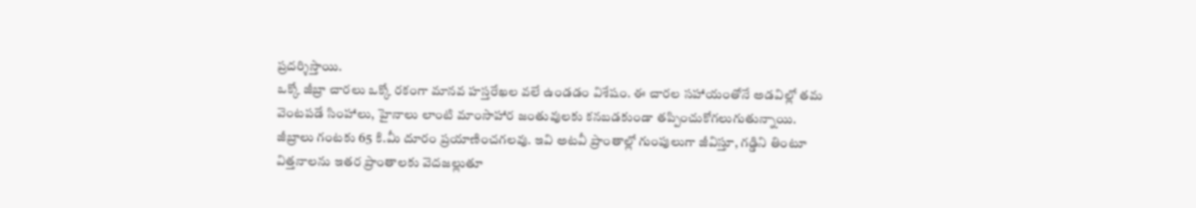ప్రదర్శిస్తాయి.
ఒక్కో జీబ్రా చారలు ఒక్కో రకంగా మానవ హస్తరేఖల వలే ఉండడం విశేషం. ఈ చారల సహాయంతోనే అడవిల్లో తమ వెంటపడే సింహాలు, హైనాలు లాంటి మాంసాహార జంతువులకు కనబడకుండా తప్పించుకోగలుగుతున్నాయి. జీబ్రాలు గంటకు 65 కి.మీ దూరం ప్రయాణించగలవు. ఇవి అటవీ ప్రాంతాల్లో గుంపులుగా జీవిస్తూ, గడ్డిని తింటూ విత్తనాలను ఇతర ప్రాంతాలకు వెదజల్లుతూ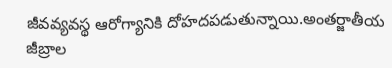జీవవ్యవస్థ ఆరోగ్యానికి దోహదపడుతున్నాయి.అంతర్జాతీయ జీబ్రాల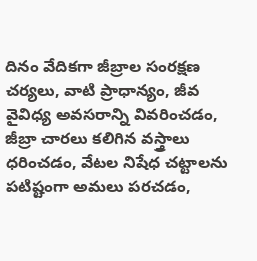దినం వేదికగా జీబ్రాల సంరక్షణ చర్యలు, వాటి ప్రాధాన్యం, జీవ వైవిధ్య అవసరాన్ని వివరించడం, జీబ్రా చారలు కలిగిన వస్త్రాలు ధరించడం, వేటల నిషేధ చట్టాలను పటిష్టంగా అమలు పరచడం,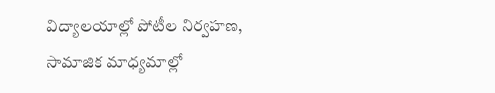విద్యాలయాల్లో పోటీల నిర్వహణ, సామాజిక మాధ్యమాల్లో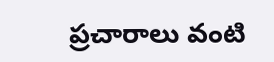ప్రచారాలు వంటి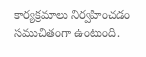కార్యక్రమాలు నిర్వహించడం సముచితంగా ఉంటుంది.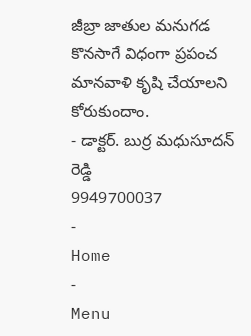జీబ్రా జాతుల మనుగడ కొనసాగే విధంగా ప్రపంచ మానవాళి కృషి చేయాలని కోరుకుందాం.
- డాక్టర్. బుర్ర మధుసూదన్ రెడ్డి
9949700037
-
Home
-
Menu